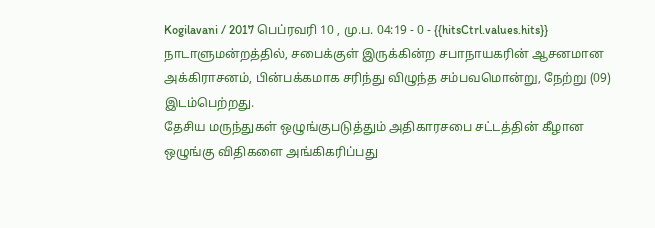Kogilavani / 2017 பெப்ரவரி 10 , மு.ப. 04:19 - 0 - {{hitsCtrl.values.hits}}
நாடாளுமன்றத்தில், சபைக்குள் இருக்கின்ற சபாநாயகரின் ஆசனமான அக்கிராசனம், பின்பக்கமாக சரிந்து விழுந்த சம்பவமொன்று, நேற்று (09) இடம்பெற்றது.
தேசிய மருந்துகள் ஒழுங்குபடுத்தும் அதிகாரசபை சட்டத்தின் கீழான ஒழுங்கு விதிகளை அங்கிகரிப்பது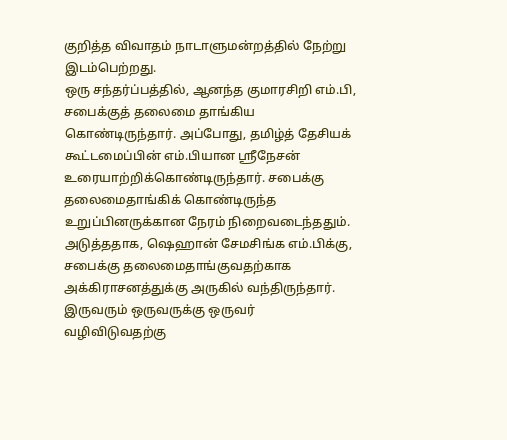குறித்த விவாதம் நாடாளுமன்றத்தில் நேற்று இடம்பெற்றது.
ஒரு சந்தர்ப்பத்தில், ஆனந்த குமாரசிறி எம்.பி, சபைக்குத் தலைமை தாங்கிய கொண்டிருந்தார். அப்போது, தமிழ்த் தேசியக் கூட்டமைப்பின் எம்.பியான ஸ்ரீநேசன் உரையாற்றிக்கொண்டிருந்தார். சபைக்கு தலைமைதாங்கிக் கொண்டிருந்த உறுப்பினருக்கான நேரம் நிறைவடைந்ததும். அடுத்ததாக, ஷெஹான் சேமசிங்க எம்.பிக்கு, சபைக்கு தலைமைதாங்குவதற்காக அக்கிராசனத்துக்கு அருகில் வந்திருந்தார்.
இருவரும் ஒருவருக்கு ஒருவர் வழிவிடுவதற்கு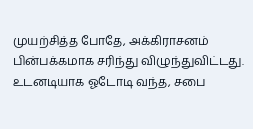முயற்சித்த போதே, அக்கிராசனம் பின்பக்கமாக சரிந்து விழுந்துவிட்டது. உடனடியாக ஓடோடி வந்த, சபை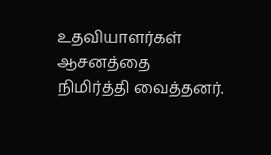உதவியாளர்கள் ஆசனத்தை நிமிர்த்தி வைத்தனர்.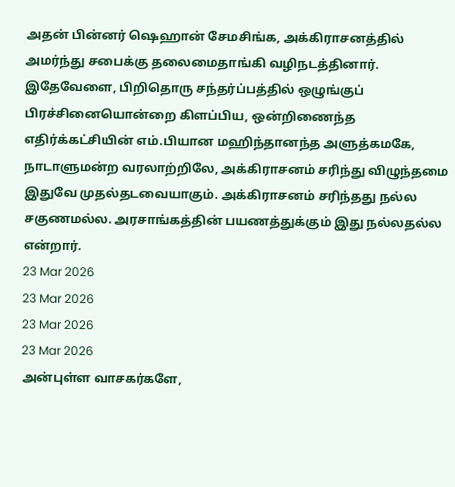அதன் பின்னர் ஷெஹான் சேமசிங்க, அக்கிராசனத்தில் அமர்ந்து சபைக்கு தலைமைதாங்கி வழிநடத்தினார்.
இதேவேளை, பிறிதொரு சந்தர்ப்பத்தில் ஒழுங்குப் பிரச்சினையொன்றை கிளப்பிய, ஒன்றிணைந்த எதிர்க்கட்சியின் எம்.பியான மஹிந்தானந்த அளுத்கமகே, நாடாளுமன்ற வரலாற்றிலே, அக்கிராசனம் சரிந்து விழுந்தமை இதுவே முதல்தடவையாகும். அக்கிராசனம் சரிந்தது நல்ல சகுணமல்ல. அரசாங்கத்தின் பயணத்துக்கும் இது நல்லதல்ல என்றார்.
23 Mar 2026
23 Mar 2026
23 Mar 2026
23 Mar 2026
அன்புள்ள வாசகர்களே,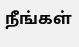நீங்கள்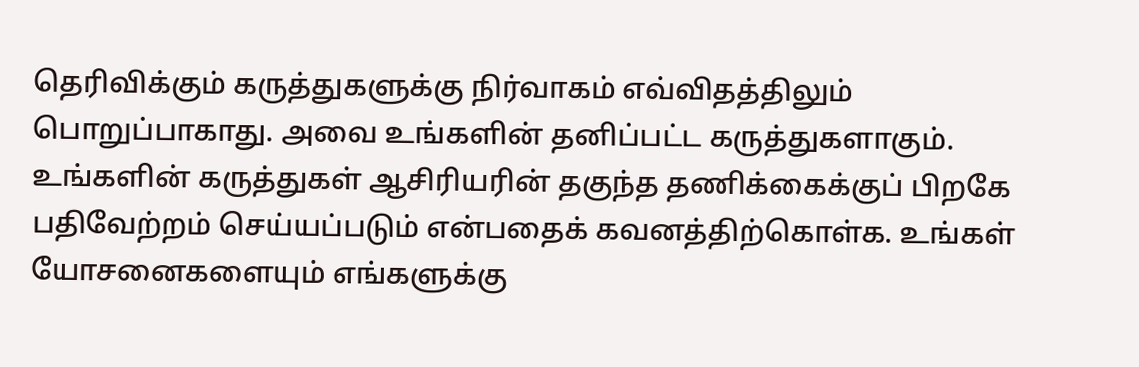தெரிவிக்கும் கருத்துகளுக்கு நிர்வாகம் எவ்விதத்திலும் பொறுப்பாகாது. அவை உங்களின் தனிப்பட்ட கருத்துகளாகும். உங்களின் கருத்துகள் ஆசிரியரின் தகுந்த தணிக்கைக்குப் பிறகே பதிவேற்றம் செய்யப்படும் என்பதைக் கவனத்திற்கொள்க. உங்கள் யோசனைகளையும் எங்களுக்கு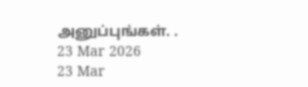அனுப்புங்கள். .
23 Mar 2026
23 Mar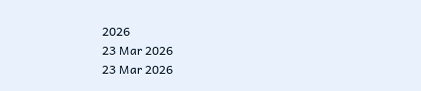2026
23 Mar 2026
23 Mar 2026